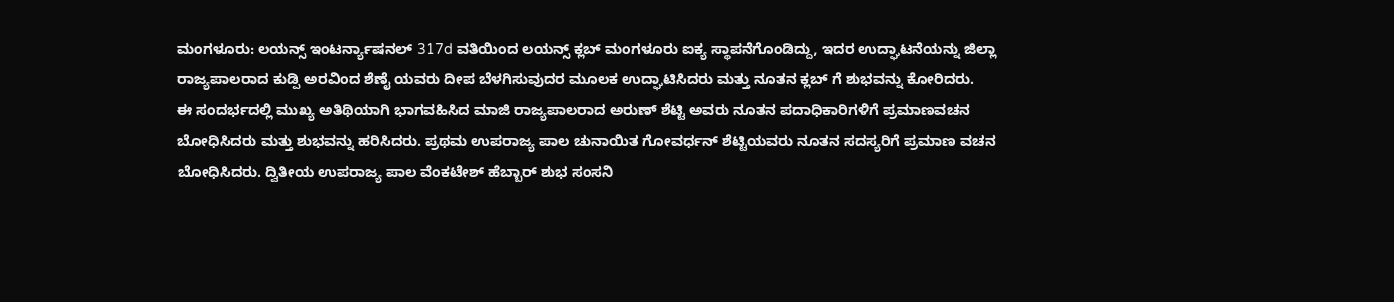ಮಂಗಳೂರು: ಲಯನ್ಸ್ ಇಂಟರ್ನ್ಯಾಷನಲ್ 317d ವತಿಯಿಂದ ಲಯನ್ಸ್ ಕ್ಲಬ್ ಮಂಗಳೂರು ಐಕ್ಯ ಸ್ಥಾಪನೆಗೊಂಡಿದ್ದು, ಇದರ ಉದ್ಘಾಟನೆಯನ್ನು ಜಿಲ್ಲಾ ರಾಜ್ಯಪಾಲರಾದ ಕುಡ್ಪಿ ಅರವಿಂದ ಶೆಣೈ ಯವರು ದೀಪ ಬೆಳಗಿಸುವುದರ ಮೂಲಕ ಉದ್ಘಾಟಿಸಿದರು ಮತ್ತು ನೂತನ ಕ್ಲಬ್ ಗೆ ಶುಭವನ್ನು ಕೋರಿದರು.
ಈ ಸಂದರ್ಭದಲ್ಲಿ ಮುಖ್ಯ ಅತಿಥಿಯಾಗಿ ಭಾಗವಹಿಸಿದ ಮಾಜಿ ರಾಜ್ಯಪಾಲರಾದ ಅರುಣ್ ಶೆಟ್ಟಿ ಅವರು ನೂತನ ಪದಾಧಿಕಾರಿಗಳಿಗೆ ಪ್ರಮಾಣವಚನ ಬೋಧಿಸಿದರು ಮತ್ತು ಶುಭವನ್ನು ಹರಿಸಿದರು. ಪ್ರಥಮ ಉಪರಾಜ್ಯ ಪಾಲ ಚುನಾಯಿತ ಗೋವರ್ಧನ್ ಶೆಟ್ಟಿಯವರು ನೂತನ ಸದಸ್ಯರಿಗೆ ಪ್ರಮಾಣ ವಚನ ಬೋಧಿಸಿದರು. ದ್ವಿತೀಯ ಉಪರಾಜ್ಯ ಪಾಲ ವೆಂಕಟೇಶ್ ಹೆಬ್ಬಾರ್ ಶುಭ ಸಂಸನಿ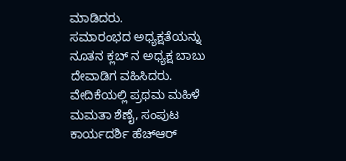ಮಾಡಿದರು.
ಸಮಾರಂಭದ ಅಧ್ಯಕ್ಷತೆಯನ್ನು ನೂತನ ಕ್ಲಬ್ ನ ಅಧ್ಯಕ್ಷ ಬಾಬು ದೇವಾಡಿಗ ವಹಿಸಿದರು. ವೇದಿಕೆಯಲ್ಲಿ ಪ್ರಥಮ ಮಹಿಳೆ ಮಮತಾ ಶೆಣೈ, ಸಂಪುಟ ಕಾರ್ಯದರ್ಶಿ ಹೆಚ್ಆರ್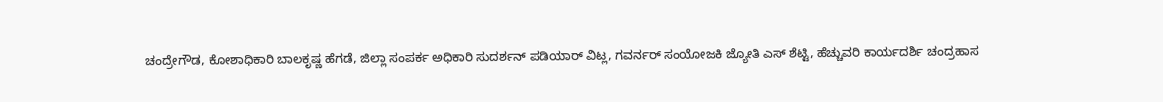ಚಂದ್ರೇಗೌಡ, ಕೋಶಾಧಿಕಾರಿ ಬಾಲಕೃಷ್ಣ ಹೆಗಡೆ, ಜಿಲ್ಲಾ ಸಂಪರ್ಕ ಅಧಿಕಾರಿ ಸುದರ್ಶನ್ ಪಡಿಯಾರ್ ವಿಟ್ಲ, ಗವರ್ನರ್ ಸಂಯೋಜಕಿ ಜ್ಯೋತಿ ಎಸ್ ಶೆಟ್ಟಿ, ಹೆಚ್ಚುವರಿ ಕಾರ್ಯದರ್ಶಿ ಚಂದ್ರಹಾಸ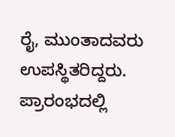ರೈ, ಮುಂತಾದವರು ಉಪಸ್ಥಿತರಿದ್ದರು.
ಪ್ರಾರಂಭದಲ್ಲಿ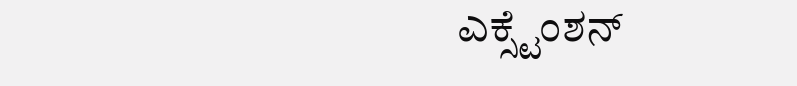ಎಕ್ಸ್ಟೆಂಶನ್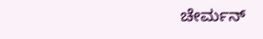ಚೇರ್ಮನ್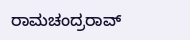ರಾಮಚಂದ್ರರಾವ್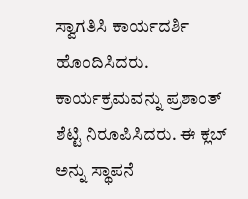ಸ್ವಾಗತಿಸಿ ಕಾರ್ಯದರ್ಶಿ ಹೊಂದಿಸಿದರು. ಕಾರ್ಯಕ್ರಮವನ್ನು ಪ್ರಶಾಂತ್ ಶೆಟ್ಟಿ ನಿರೂಪಿಸಿದರು. ಈ ಕ್ಲಬ್ ಅನ್ನು ಸ್ಥಾಪನೆ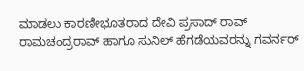ಮಾಡಲು ಕಾರಣೀಭೂತರಾದ ದೇವಿ ಪ್ರಸಾದ್ ರಾವ್ ರಾಮಚಂದ್ರರಾವ್ ಹಾಗೂ ಸುನಿಲ್ ಹೆಗಡೆಯವರನ್ನು ಗವರ್ನರ್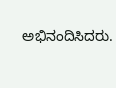ಅಭಿನಂದಿಸಿದರು.